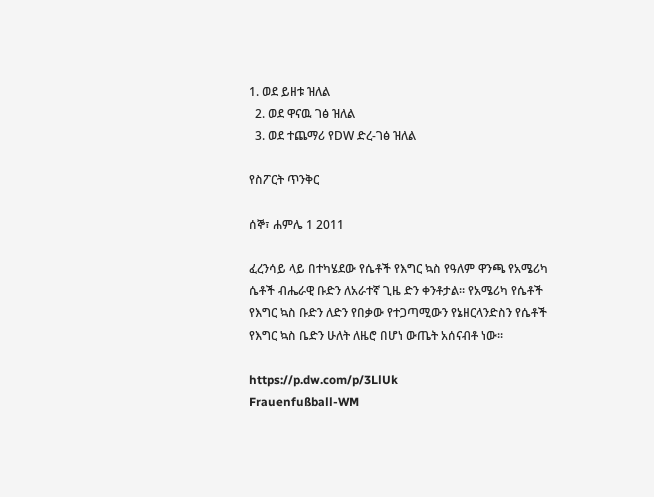1. ወደ ይዘቱ ዝለል
  2. ወደ ዋናዉ ገፅ ዝለል
  3. ወደ ተጨማሪ የDW ድረ-ገፅ ዝለል

የስፖርት ጥንቅር

ሰኞ፣ ሐምሌ 1 2011

ፈረንሳይ ላይ በተካሄደው የሴቶች የእግር ኳስ የዓለም ዋንጫ የአሜሪካ ሴቶች ብሔራዊ ቡድን ለአራተኛ ጊዜ ድን ቀንቶታል። የአሜሪካ የሴቶች የእግር ኳስ ቡድን ለድን የበቃው የተጋጣሚውን የኔዘርላንድስን የሴቶች የእግር ኳስ ቤድን ሁለት ለዜሮ በሆነ ውጤት አሰናብቶ ነው።

https://p.dw.com/p/3LlUk
Frauenfußball-WM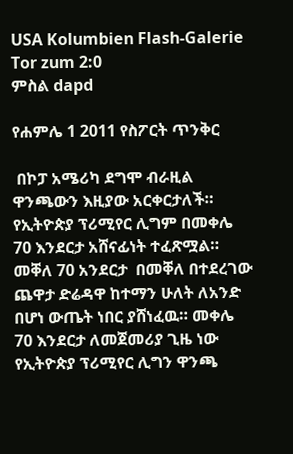USA Kolumbien Flash-Galerie Tor zum 2:0
ምስል dapd

የሐምሌ 1 2011 የስፖርት ጥንቅር

 በኮፓ አሜሪካ ደግሞ ብራዚል ዋንጫውን እዚያው አርቀርታለች። የኢትዮጵያ ፕሪሚየር ሊግም በመቀሌ 70 እንደርታ አሸናፊነት ተፈጽሟል። መቐለ 70 አንደርታ  በመቐለ በተደረገው  ጨዋታ ድሬዳዋ ከተማን ሁለት ለአንድ በሆነ ውጤት ነበር ያሸነፈዉ። መቀሌ 70 እንደርታ ለመጀመሪያ ጊዜ ነው የኢትዮጵያ ፕሪሚየር ሊግን ዋንጫ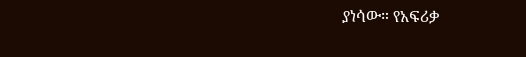ያነሳው። የአፍሪቃ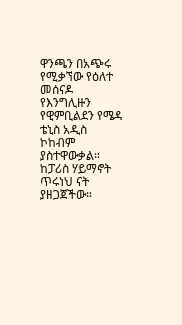ዋንጫን በአጭሩ የሚቃኘው የዕለተ መሰናዶ የእንግሊዙን የዊምቢልደን የሜዳ ቴኒስ አዲስ ኮከብም ያስተዋውቃል። ከፓሪስ ሃይማኖት ጥሩነህ ናት ያዘጋጀችው።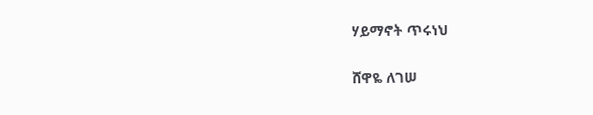ሃይማኖት ጥሩነህ

ሸዋዬ ለገሠ